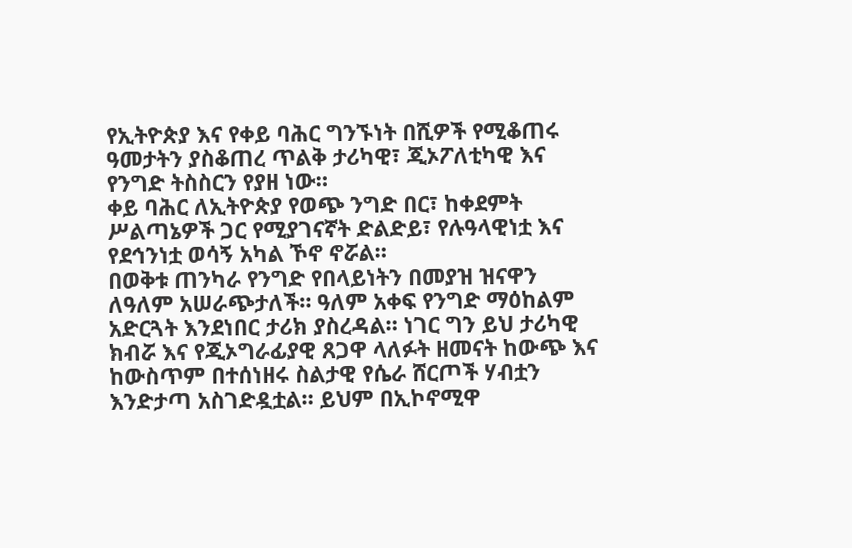የኢትዮጵያ እና የቀይ ባሕር ግንኙነት በሺዎች የሚቆጠሩ ዓመታትን ያስቆጠረ ጥልቅ ታሪካዊ፣ ጂኦፖለቲካዊ እና የንግድ ትስስርን የያዘ ነው።
ቀይ ባሕር ለኢትዮጵያ የወጭ ንግድ በር፣ ከቀደምት ሥልጣኔዎች ጋር የሚያገናኛት ድልድይ፣ የሉዓላዊነቷ እና የደኅንነቷ ወሳኝ አካል ኾኖ ኖሯል።
በወቅቱ ጠንካራ የንግድ የበላይነትን በመያዝ ዝናዋን ለዓለም አሠራጭታለች። ዓለም አቀፍ የንግድ ማዕከልም አድርጓት እንደነበር ታሪክ ያስረዳል። ነገር ግን ይህ ታሪካዊ ክብሯ እና የጂኦግራፊያዊ ጸጋዋ ላለፉት ዘመናት ከውጭ እና ከውስጥም በተሰነዘሩ ስልታዊ የሴራ ሸርጦች ሃብቷን እንድታጣ አስገድዷቷል። ይህም በኢኮኖሚዋ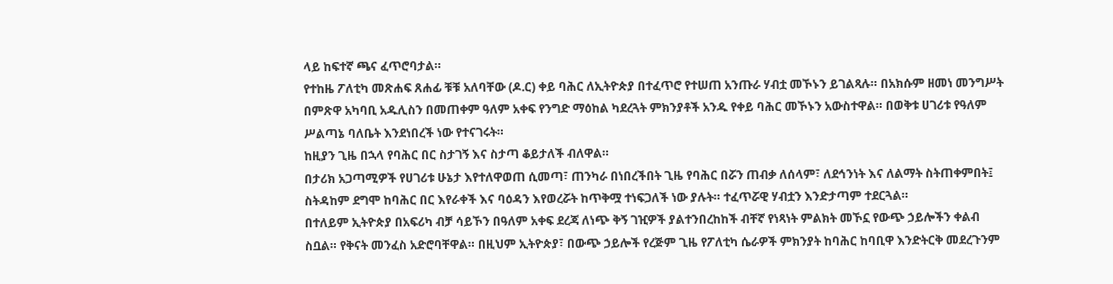ላይ ከፍተኛ ጫና ፈጥሮባታል።
የተከዜ ፖለቲካ መጽሐፍ ጸሐፊ ቹቹ አለባቸው (ዶ.ር) ቀይ ባሕር ለኢትዮጵያ በተፈጥሮ የተሠጠ አንጡራ ሃብቷ መኾኑን ይገልጻሉ። በአክሱም ዘመነ መንግሥት በምጽዋ አካባቢ አዱሊስን በመጠቀም ዓለም አቀፍ የንግድ ማዕከል ካደረጓት ምክንያቶች አንዱ የቀይ ባሕር መኾኑን አውስተዋል። በወቅቱ ሀገሪቱ የዓለም ሥልጣኔ ባለቤት እንደነበረች ነው የተናገሩት።
ከዚያን ጊዜ በኋላ የባሕር በር ስታገኝ እና ስታጣ ቆይታለች ብለዋል።
በታሪክ አጋጣሚዎች የሀገሪቱ ሁኔታ እየተለዋወጠ ሲመጣ፣ ጠንካራ በነበረችበት ጊዜ የባሕር በሯን ጠብቃ ለሰላም፣ ለደኅንነት እና ለልማት ስትጠቀምበት፤ ስትዳከም ደግሞ ከባሕር በር እየራቀች እና ባዕዳን እየወረሯት ከጥቅሟ ተነፍጋለች ነው ያሉት። ተፈጥሯዊ ሃብቷን እንድታጣም ተደርጓል።
በተለይም ኢትዮጵያ በአፍሪካ ብቻ ሳይኾን በዓለም አቀፍ ደረጃ ለነጭ ቅኝ ገዢዎች ያልተንበረከከች ብቸኛ የነጻነት ምልክት መኾኗ የውጭ ኃይሎችን ቀልብ ስቧል። የቅናት መንፈስ አድሮባቸዋል። በዚህም ኢትዮጵያ፣ በውጭ ኃይሎች የረጅም ጊዜ የፖለቲካ ሴራዎች ምክንያት ከባሕር ከባቢዋ እንድትርቅ መደረጉንም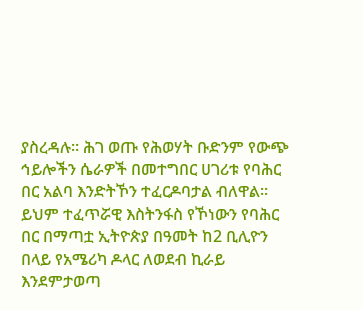ያስረዳሉ። ሕገ ወጡ የሕወሃት ቡድንም የውጭ ኅይሎችን ሴራዎች በመተግበር ሀገሪቱ የባሕር በር አልባ እንድትኾን ተፈርዶባታል ብለዋል።
ይህም ተፈጥሯዊ እስትንፋስ የኾነውን የባሕር በር በማጣቷ ኢትዮጵያ በዓመት ከ2 ቢሊዮን በላይ የአሜሪካ ዶላር ለወደብ ኪራይ እንደምታወጣ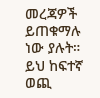መረጃዎች ይጠቁማሉ ነው ያሉት። ይህ ከፍተኛ ወጪ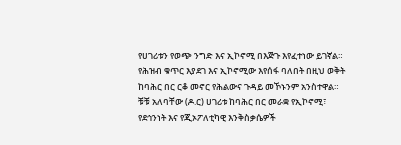የሀገሪቱን የወጭ ንግድ እና ኢኮኖሚ በእጅጉ እየፈተነው ይገኛል። የሕዝብ ቁጥር እያደገ እና ኢኮኖሚው እየሰፋ ባለበት በዚህ ወቅት ከባሕር በር ርቆ መኖር የሕልውና ጉዳይ መኾኑንም አንስተዋል።
ቹቹ አለባቸው (ዶ.ር) ሀገሪቱ ከባሕር በር መራቋ የኢኮኖሚ፣ የደኅንነት እና የጂኦፖለቲካዊ እንቅስቃሴዎች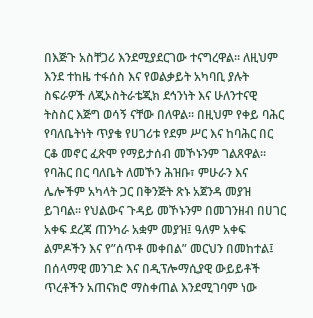በእጅጉ አስቸጋሪ እንደሚያደርገው ተናግረዋል። ለዚህም እንደ ተከዜ ተፋሰስ እና የወልቃይት አካባቢ ያሉት ስፍራዎች ለጂኦስትራቴጂክ ደኅንነት እና ሁለንተናዊ ትስስር እጅግ ወሳኝ ናቸው በለዋል። በዚህም የቀይ ባሕር የባለቤትነት ጥያቄ የሀገሪቱ የደም ሥር እና ከባሕር በር ርቆ መኖር ፈጽሞ የማይታሰብ መኾኑንም ገልጸዋል።
የባሕር በር ባለቤት ለመኾን ሕዝቡ፣ ምሁራን እና ሌሎችም አካላት ጋር በቅንጅት ጽኑ አጀንዳ መያዝ ይገባል። የህልውና ጉዳይ መኾኑንም በመገንዘብ በሀገር አቀፍ ደረጃ ጠንካራ አቋም መያዝ፤ ዓለም አቀፍ ልምዶችን እና የ”ሰጥቶ መቀበል” መርህን በመከተል፤ በሰላማዊ መንገድ እና በዲፕሎማሲያዊ ውይይቶች ጥረቶችን አጠናክሮ ማስቀጠል እንደሚገባም ነው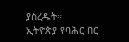ያስረዱት።
ኢትዮጵያ የባሕር በር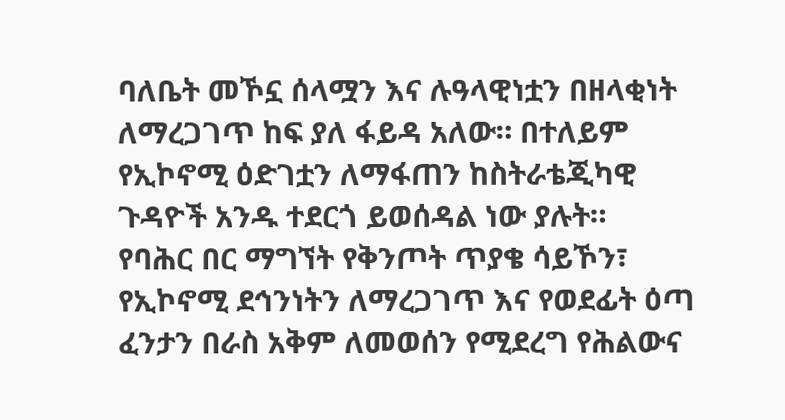ባለቤት መኾኗ ሰላሟን እና ሉዓላዊነቷን በዘላቂነት ለማረጋገጥ ከፍ ያለ ፋይዳ አለው። በተለይም የኢኮኖሚ ዕድገቷን ለማፋጠን ከስትራቴጂካዊ ጉዳዮች አንዱ ተደርጎ ይወሰዳል ነው ያሉት።
የባሕር በር ማግኘት የቅንጦት ጥያቄ ሳይኾን፣ የኢኮኖሚ ደኅንነትን ለማረጋገጥ እና የወደፊት ዕጣ ፈንታን በራስ አቅም ለመወሰን የሚደረግ የሕልውና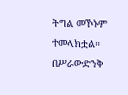ትግል መኾኑም ተመላክቷል።
በሥራውድንቅ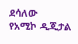ደሳለው
የአሚኮ ዲጂታል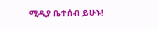ሚዲያ ቤተሰብ ይሁኑ!